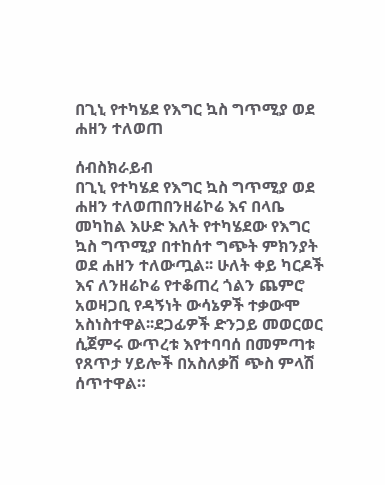በጊኒ የተካሄደ የእግር ኳስ ግጥሚያ ወደ ሐዘን ተለወጠ

ሰብስክራይብ
በጊኒ የተካሄደ የእግር ኳስ ግጥሚያ ወደ ሐዘን ተለወጠበንዘሬኮሬ እና በላቤ መካከል እሁድ እለት የተካሄደው የእግር ኳስ ግጥሚያ በተከሰተ ግጭት ምክንያት ወደ ሐዘን ተለውጧል፡፡ ሁለት ቀይ ካርዶች እና ለንዘሬኮሬ የተቆጠረ ጎልን ጨምሮ አወዛጋቢ የዳኝነት ውሳኔዎች ተቃውሞ አስነስተዋል፡፡ደጋፊዎች ድንጋይ መወርወር ሲጀምሩ ውጥረቱ እየተባባሰ በመምጣቱ የጸጥታ ሃይሎች በአስለቃሽ ጭስ ምላሽ ሰጥተዋል።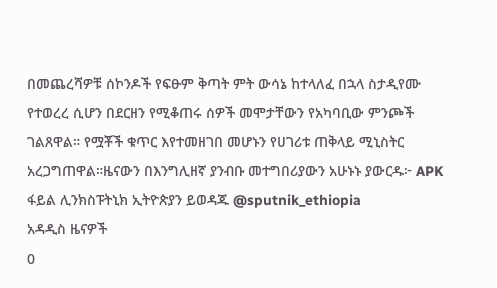በመጨረሻዎቹ ሰኮንዶች የፍፁም ቅጣት ምት ውሳኔ ከተላለፈ በኋላ ስታዲየሙ የተወረረ ሲሆን በደርዘን የሚቆጠሩ ሰዎች መሞታቸውን የአካባቢው ምንጮች ገልጸዋል። የሟቾች ቁጥር እየተመዘገበ መሆኑን የሀገሪቱ ጠቅላይ ሚኒስትር አረጋግጠዋል።ዜናውን በእንግሊዘኛ ያንብቡ መተግበሪያውን አሁኑኑ ያውርዱ፦ APK ፋይል ሊንክስፑትኒክ ኢትዮጵያን ይወዳጁ @sputnik_ethiopia
አዳዲስ ዜናዎች
0